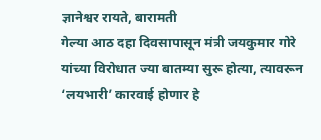ज्ञानेश्वर रायते, बारामती
गेल्या आठ दहा दिवसापासून मंत्री जयकुमार गोरे यांच्या विरोधात ज्या बातम्या सुरू होत्या, त्यावरून ‘लयभारी’ कारवाई होणार हे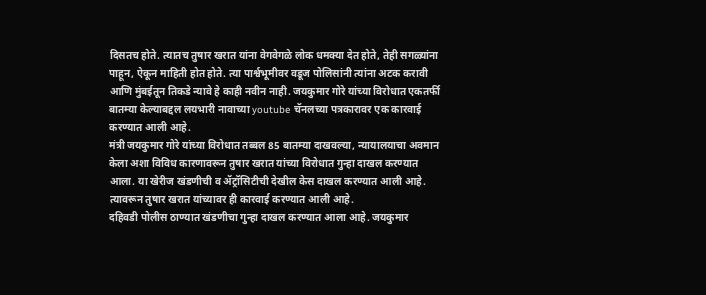दिसतच होते. त्यातच तुषार खरात यांना वेगवेगळे लोक धमक्या देत होते, तेही सगळ्यांना पाहून, ऐकून माहिती होत होते. त्या पार्श्वभूमीवर वडूज पोलिसांनी त्यांना अटक करावी आणि मुंबईतून तिकडे न्यावे हे काही नवीन नाही. जयकुमार गोरे यांच्या विरोधात एकतर्फी बातम्या केल्याबद्दल लयभारी नावाच्या youtube चॅनलच्या पत्रकारावर एक कारवाई करण्यात आली आहे.
मंत्री जयकुमार गोरे यांच्या विरोधात तब्बल 85 बातम्या दाखवल्या, न्यायालयाचा अवमान केला अशा विविध कारणावरून तुषार खरात यांच्या विरोधात गुन्हा दाखल करण्यात आला. या खेरीज खंडणीची व ॲट्रॉसिटीची देखील केस दाखल करण्यात आली आहे. त्यावरून तुषार खरात यांच्यावर ही कारवाई करण्यात आली आहे.
दहिवडी पोलीस ठाण्यात खंडणीचा गुन्हा दाखल करण्यात आला आहे. जयकुमार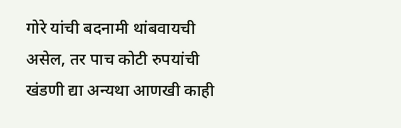गोरे यांची बदनामी थांबवायची असेल, तर पाच कोटी रुपयांची खंडणी द्या अन्यथा आणखी काही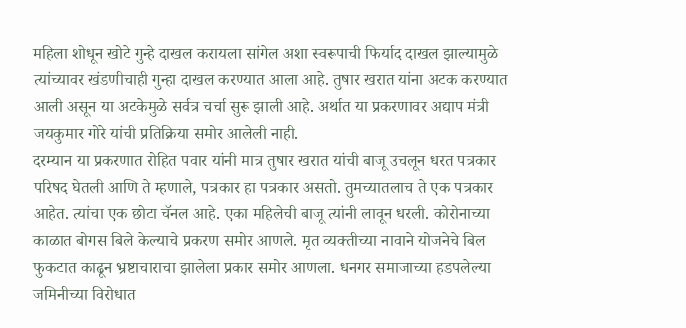महिला शोधून खोटे गुन्हे दाखल करायला सांगेल अशा स्वरूपाची फिर्याद दाखल झाल्यामुळे त्यांच्यावर खंडणीचाही गुन्हा दाखल करण्यात आला आहे. तुषार खरात यांना अटक करण्यात आली असून या अटकेमुळे सर्वत्र चर्चा सुरू झाली आहे. अर्थात या प्रकरणावर अद्याप मंत्री जयकुमार गोरे यांची प्रतिक्रिया समोर आलेली नाही.
दरम्यान या प्रकरणात रोहित पवार यांनी मात्र तुषार खरात यांची बाजू उचलून धरत पत्रकार परिषद घेतली आणि ते म्हणाले, पत्रकार हा पत्रकार असतो. तुमच्यातलाच ते एक पत्रकार आहेत. त्यांचा एक छोटा चॅनल आहे. एका महिलेची बाजू त्यांनी लावून धरली. कोरोनाच्या काळात बोगस बिले केल्याचे प्रकरण समोर आणले. मृत व्यक्तीच्या नावाने योजनेचे बिल फुकटात काढून भ्रष्टाचाराचा झालेला प्रकार समोर आणला. धनगर समाजाच्या हडपलेल्या जमिनीच्या विरोधात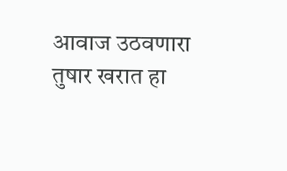आवाज उठवणारा तुषार खरात हा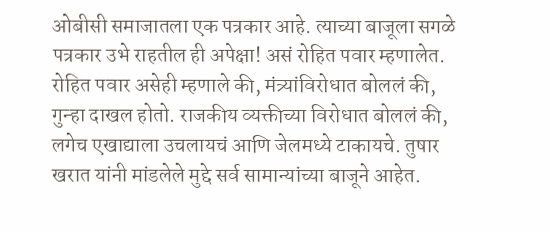ओबीसी समाजातला एक पत्रकार आहे. त्याच्या बाजूला सगळे पत्रकार उभे राहतील ही अपेक्षा! असं रोहित पवार म्हणालेत.
रोहित पवार असेही म्हणाले की, मंत्र्यांविरोधात बोललं की, गुन्हा दाखल होतो. राजकीय व्यक्तीच्या विरोधात बोललं की, लगेच एखाद्याला उचलायचं आणि जेलमध्ये टाकायचे. तुषार खरात यांनी मांडलेले मुद्दे सर्व सामान्यांच्या बाजूने आहेत.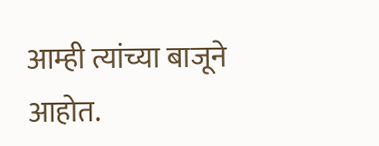आम्ही त्यांच्या बाजूने आहोत.